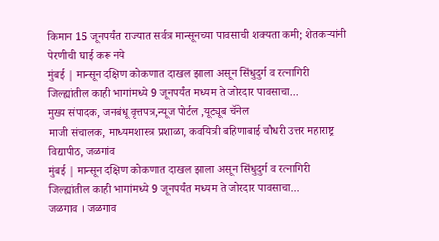किमान 15 जूनपर्यंत राज्यात सर्वत्र मान्सूनच्या पावसाची शक्यता कमी; शेतकऱ्यांनी पेरणीची घाई करू नये
मुंबई | मान्सून दक्षिण कोकणात दाखल झाला असून सिंधुदुर्ग व रत्नागिरी जिल्ह्यांतील काही भागांमध्ये 9 जूनपर्यंत मध्यम ते जोरदार पावसाचा...
मुख्य संपादक, जनबंधू वृत्तपत्र,न्यूज पोर्टल ,यूट्यूब चॅनेल
माजी संचालक, माध्यमशास्त्र प्रशाळा, कवयित्री बहिणाबाई चौधरी उत्तर महाराष्ट्र विद्यापीठ, जळगांव
मुंबई | मान्सून दक्षिण कोकणात दाखल झाला असून सिंधुदुर्ग व रत्नागिरी जिल्ह्यांतील काही भागांमध्ये 9 जूनपर्यंत मध्यम ते जोरदार पावसाचा...
जळगाव । जळगाव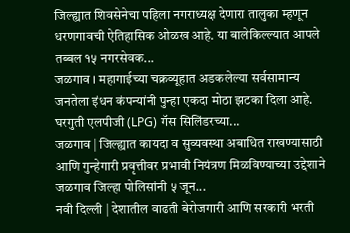जिल्ह्यात शिवसेनेचा पहिला नगराध्यक्ष देणारा तालुका म्हणून धरणगावची ऐतिहासिक ओळख आहे. या बालेकिल्ल्यात आपले तब्बल १५ नगरसेवक...
जळगाव । महागाईच्या चक्रव्यूहात अडकलेल्या सर्वसामान्य जनतेला इंधन कंपन्यांनी पुन्हा एकदा मोठा झटका दिला आहे. घरगुती एलपीजी (LPG) गॅस सिलिंडरच्या...
जळगाव | जिल्ह्यात कायदा व सुव्यवस्था अबाधित राखण्यासाठी आणि गुन्हेगारी प्रवृत्तीवर प्रभावी नियंत्रण मिळविण्याच्या उद्देशाने जळगाव जिल्हा पोलिसांनी ५ जून...
नवी दिल्ली | देशातील वाढती बेरोजगारी आणि सरकारी भरती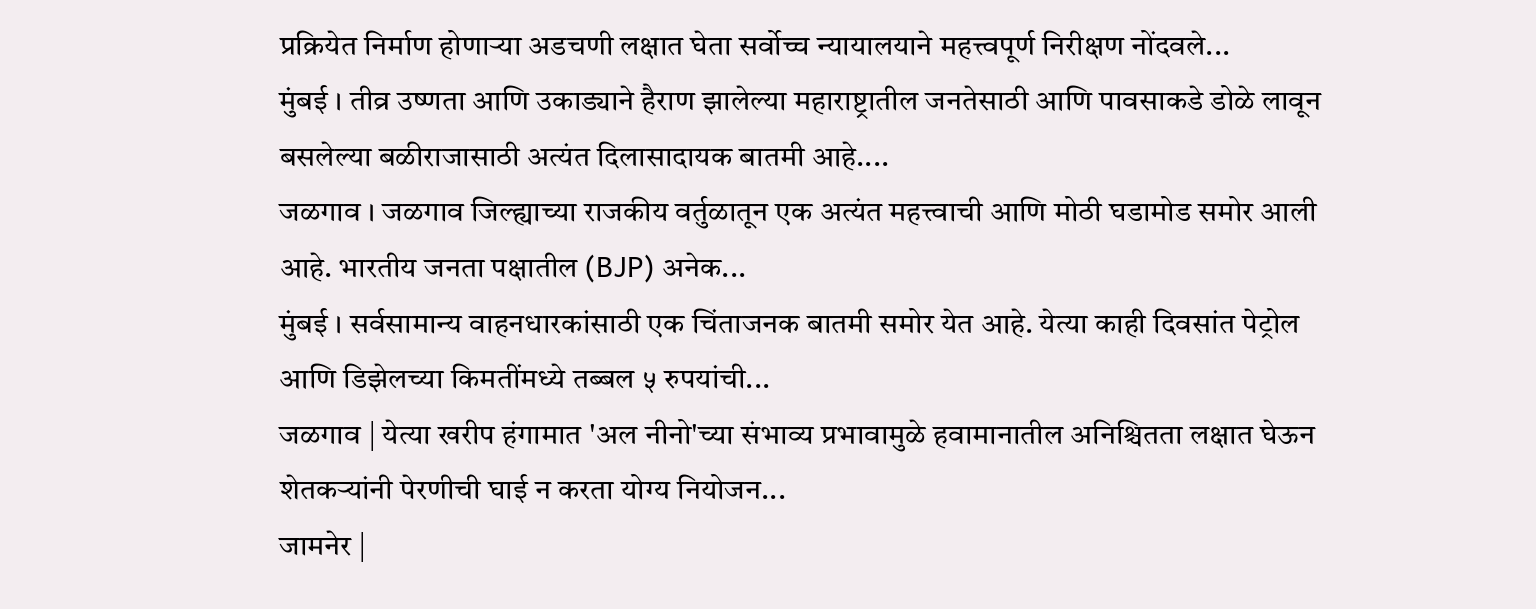प्रक्रियेत निर्माण होणाऱ्या अडचणी लक्षात घेता सर्वोच्च न्यायालयाने महत्त्वपूर्ण निरीक्षण नोंदवले...
मुंबई । तीव्र उष्णता आणि उकाड्याने हैराण झालेल्या महाराष्ट्रातील जनतेसाठी आणि पावसाकडे डोळे लावून बसलेल्या बळीराजासाठी अत्यंत दिलासादायक बातमी आहे....
जळगाव । जळगाव जिल्ह्याच्या राजकीय वर्तुळातून एक अत्यंत महत्त्वाची आणि मोठी घडामोड समोर आली आहे. भारतीय जनता पक्षातील (BJP) अनेक...
मुंबई । सर्वसामान्य वाहनधारकांसाठी एक चिंताजनक बातमी समोर येत आहे. येत्या काही दिवसांत पेट्रोल आणि डिझेलच्या किमतींमध्ये तब्बल ५ रुपयांची...
जळगाव | येत्या खरीप हंगामात 'अल नीनो'च्या संभाव्य प्रभावामुळे हवामानातील अनिश्चितता लक्षात घेऊन शेतकऱ्यांनी पेरणीची घाई न करता योग्य नियोजन...
जामनेर |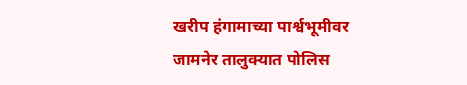खरीप हंगामाच्या पार्श्वभूमीवर जामनेर तालुक्यात पोलिस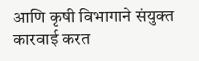आणि कृषी विभागाने संयुक्त कारवाई करत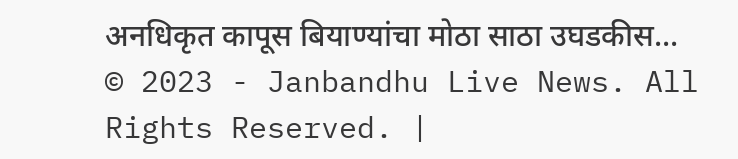अनधिकृत कापूस बियाण्यांचा मोठा साठा उघडकीस...
© 2023 - Janbandhu Live News. All Rights Reserved. |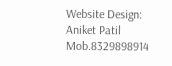Website Design: Aniket Patil Mob.8329898914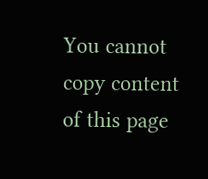You cannot copy content of this page